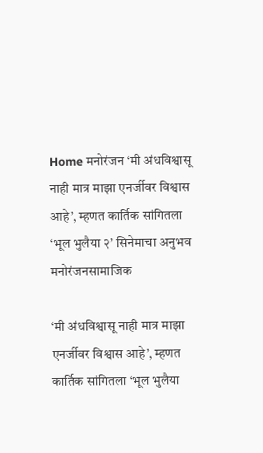Home मनोरंजन ‘मी अंधविश्वासू नाही मात्र माझा एनर्जीवर विश्वास आहे’, म्हणत कार्तिक सांगितला ‘भूल भुलैया २’ सिनेमाचा अनुभव
मनोरंजनसामाजिक

‘मी अंधविश्वासू नाही मात्र माझा एनर्जीवर विश्वास आहे’, म्हणत कार्तिक सांगितला ‘भूल भुलैया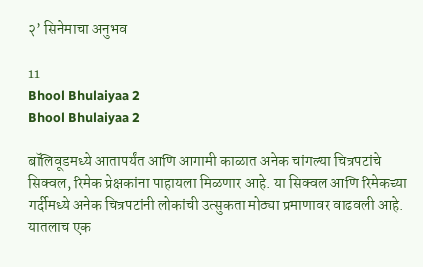२’ सिनेमाचा अनुभव

11
Bhool Bhulaiyaa 2
Bhool Bhulaiyaa 2

बॉलिवूडमध्ये आतापर्यंत आणि आगामी काळात अनेक चांगल्या चित्रपटांचे सिक्वल, रिमेक प्रेक्षकांना पाहायला मिळणार आहे. या सिक्वल आणि रिमेकच्या गर्दीमध्ये अनेक चित्रपटांनी लोकांची उत्सुकता मोठ्या प्रमाणावर वाढवली आहे. यातलाच एक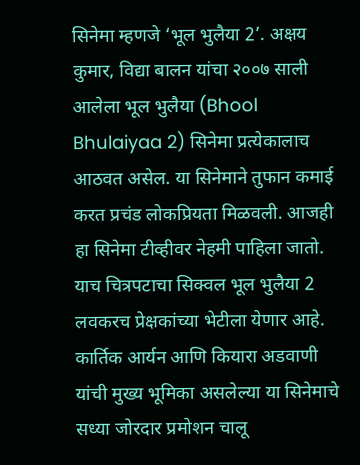सिनेमा म्हणजे ‘भूल भुलैया 2’. अक्षय कुमार, विद्या बालन यांचा २००७ साली आलेला भूल भुलैया (Bhool Bhulaiyaa 2) सिनेमा प्रत्येकालाच आठवत असेल. या सिनेमाने तुफान कमाई करत प्रचंड लोकप्रियता मिळवली. आजही हा सिनेमा टीव्हीवर नेहमी पाहिला जातो. याच चित्रपटाचा सिक्वल भूल भुलैया 2 लवकरच प्रेक्षकांच्या भेटीला येणार आहे. कार्तिक आर्यन आणि कियारा अडवाणी यांची मुख्य भूमिका असलेल्या या सिनेमाचे सध्या जोरदार प्रमोशन चालू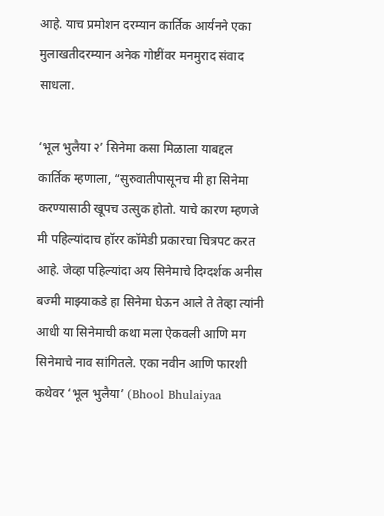आहे. याच प्रमोशन दरम्यान कार्तिक आर्यनने एका मुलाखतीदरम्यान अनेक गोष्टींवर मनमुराद संवाद साधला.

‘भूल भुलैया २’ सिनेमा कसा मिळाला याबद्दल कार्तिक म्हणाला, “सुरुवातीपासूनच मी हा सिनेमा करण्यासाठी खूपच उत्सुक होतो. याचे कारण म्हणजे मी पहिल्यांदाच हॉरर कॉमेडी प्रकारचा चित्रपट करत आहे. जेव्हा पहिल्यांदा अय सिनेमाचे दिग्दर्शक अनीस बज्मी माझ्याकडे हा सिनेमा घेऊन आले ते तेव्हा त्यांनी आधी या सिनेमाची कथा मला ऐकवली आणि मग सिनेमाचे नाव सांगितले. एका नवीन आणि फारशी कथेवर ‘भूल भुलैया’ (Bhool Bhulaiyaa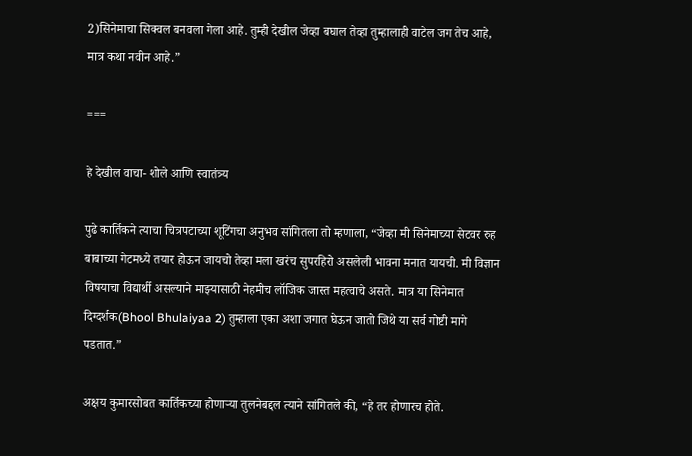2)सिनेमाचा सिक्वल बनवला गेला आहे. तुम्ही देखील जेव्हा बघाल तेव्हा तुम्हालाही वाटेल जग तेच आहे, मात्र कथा नवीन आहे.”

===

हे देखील वाचा- शोले आणि स्वातंत्र्य

पुढे कार्तिकने त्याचा चित्रपटाच्या शूटिंगचा अनुभव सांगितला तो म्हणाला, “जेव्हा मी सिनेमाच्या सेटवर रुह बाबाच्या गेटमध्ये तयार होऊन जायचो तेव्हा मला खरंच सुपरहिरो असलेली भावना मनात यायची. मी विज्ञान विषयाचा विद्यार्थी असल्याने माझ्यासाठी नेहमीच लॉजिक जास्त महत्वाचे असते. मात्र या सिनेमात दिग्दर्शक(Bhool Bhulaiyaa 2) तुम्हाला एका अशा जगात घेऊन जातो जिथे या सर्व गोष्टी मागे पडतात.”

अक्षय कुमारसोबत कार्तिकच्या होणाऱ्या तुलनेबद्दल त्याने सांगितले की, “हे तर होणारच होते.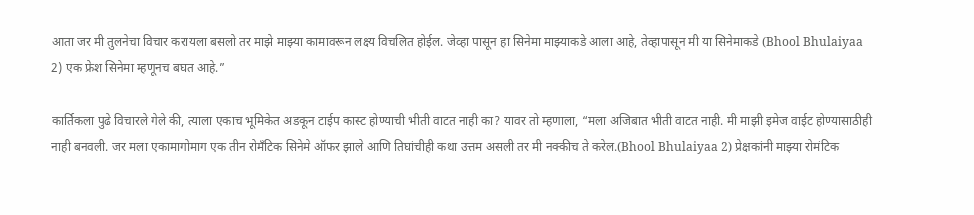आता जर मी तुलनेचा विचार करायला बसलो तर माझे माझ्या कामावरून लक्ष्य विचलित होईल. जेव्हा पासून हा सिनेमा माझ्याकडे आला आहे, तेव्हापासून मी या सिनेमाकडे (Bhool Bhulaiyaa 2) एक फ्रेश सिनेमा म्हणूनच बघत आहे.”

कार्तिकला पुढे विचारले गेले की, त्याला एकाच भूमिकेत अडकून टाईप कास्ट होण्याची भीती वाटत नाही का? यावर तो म्हणाला, “मला अजिबात भीती वाटत नाही. मी माझी इमेज वाईट होण्यासाठीही नाही बनवली. जर मला एकामागोमाग एक तीन रोमॅंटिक सिनेमे ऑफर झाले आणि तिघांचीही कथा उत्तम असली तर मी नक्कीच ते करेल.(Bhool Bhulaiyaa 2) प्रेक्षकांनी माझ्या रोमंटिक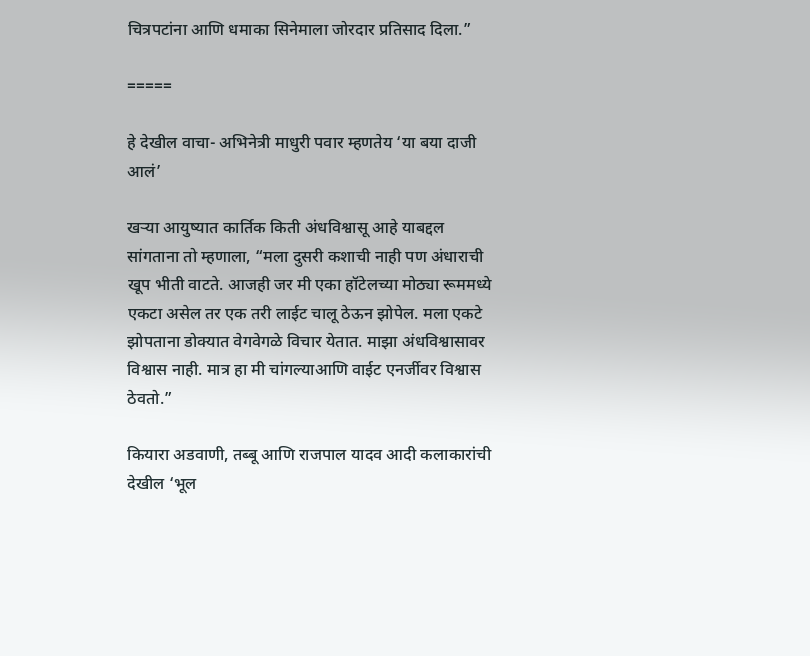चित्रपटांना आणि धमाका सिनेमाला जोरदार प्रतिसाद दिला.”

=====

हे देखील वाचा- अभिनेत्री माधुरी पवार म्हणतेय ‘या बया दाजी आलं’

खऱ्या आयुष्यात कार्तिक किती अंधविश्वासू आहे याबद्दल सांगताना तो म्हणाला, “मला दुसरी कशाची नाही पण अंधाराची खूप भीती वाटते. आजही जर मी एका हॉटेलच्या मोठ्या रूममध्ये एकटा असेल तर एक तरी लाईट चालू ठेऊन झोपेल. मला एकटे झोपताना डोक्यात वेगवेगळे विचार येतात. माझा अंधविश्वासावर विश्वास नाही. मात्र हा मी चांगल्याआणि वाईट एनर्जीवर विश्वास ठेवतो.”

कियारा अडवाणी, तब्बू आणि राजपाल यादव आदी कलाकारांची देखील ‘भूल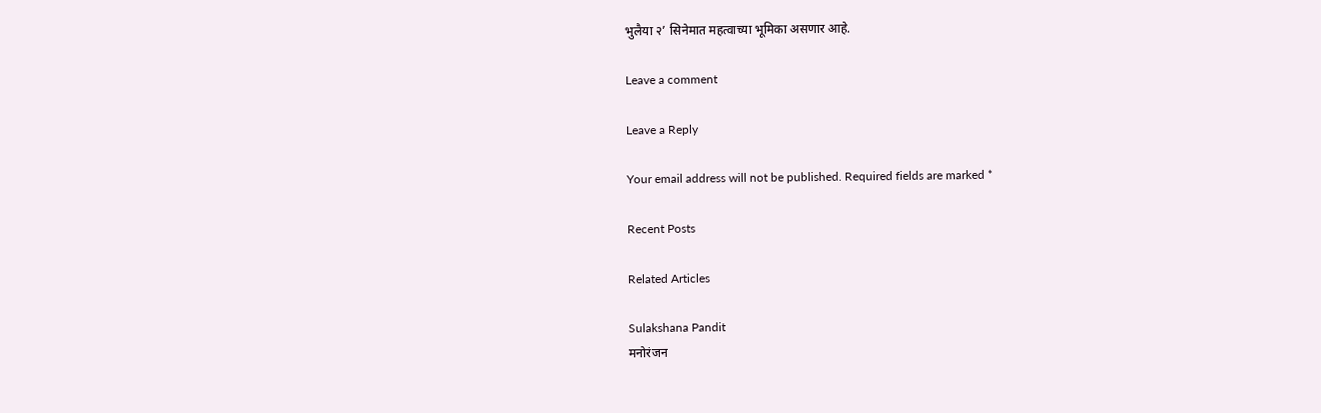भुलैया २’ सिनेमात महत्वाच्या भूमिका असणार आहे.

Leave a comment

Leave a Reply

Your email address will not be published. Required fields are marked *

Recent Posts

Related Articles

Sulakshana Pandit
मनोरंजन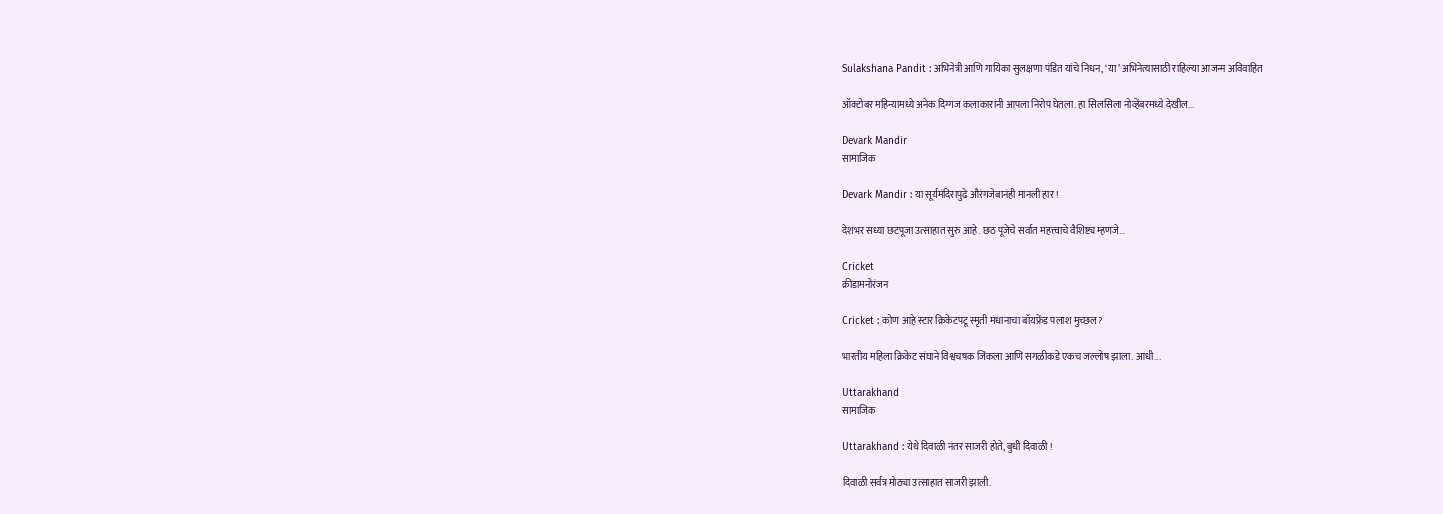Sulakshana Pandit : अभिनेत्री आणि गायिका सुलक्षणा पंडित यांचे निधन, ‘या’ अभिनेत्यासाठी राहिल्या आजन्म अविवाहित

ऑक्टोबर महिन्यामध्ये अनेक दिग्गज कलाकारांनी आपला निरोप घेतला. हा सिलसिला नोव्हेंबरमध्ये देखील...

Devark Mandir
सामाजिक

Devark Mandir : या सूर्यमंदिरापुढे औरंगजेबानंही मानली हार !

देशभर सध्या छटपूजा उत्साहात सुरु आहे. छठ पूजेचे सर्वात महत्त्वाचे वैशिष्ट्य म्हणजे...

Cricket
क्रीडामनोरंजन

Cricket : कोण आहे स्टार क्रिकेटपटू स्मृती मंधानाचा बॉयफ्रेंड पलाश मुच्छल?

भारतीय महिला क्रिकेट संघाने विश्वचषक जिंकला आणि सगळीकडे एकच जल्लोष झाला. आधी...

Uttarakhand
सामाजिक

Uttarakhand : येथे दिवाळी नंतर साजरी होते, बुधी दिवाळी !

दिवाळी सर्वत्र मोठ्या उत्साहात साजरी झाली.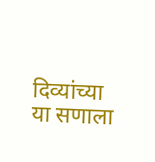दिव्यांच्या या सणाला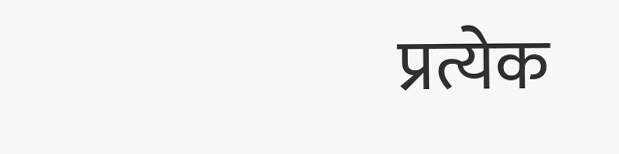प्रत्येक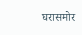घरासमोर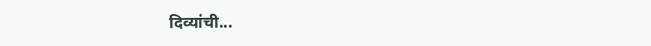दिव्यांची...